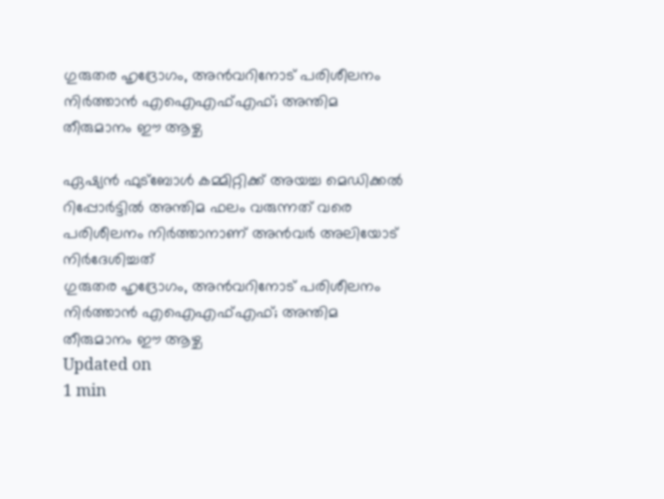ഗുരുതര ഹൃദ്രോഗം, അന്‍വറിനോട് പരിശീലനം നിര്‍ത്താന്‍ എഐഎഫ്എഫ്; അന്തിമ തീരുമാനം ഈ ആഴ്ച

ഏഷ്യന്‍ ഫുട്‌ബോള്‍ കമ്മിറ്റിക്ക് അയച്ച മെഡിക്കല്‍ റിപ്പോര്‍ട്ടില്‍ അന്തിമ ഫലം വരുന്നത് വരെ പരിശീലനം നിര്‍ത്താനാണ് അന്‍വര്‍ അലിയോട് നിര്‍ദേശിച്ചത്
ഗുരുതര ഹൃദ്രോഗം, അന്‍വറിനോട് പരിശീലനം നിര്‍ത്താന്‍ എഐഎഫ്എഫ്; അന്തിമ തീരുമാനം ഈ ആഴ്ച
Updated on
1 min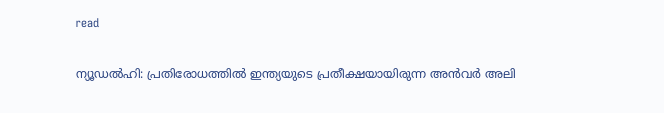read

ന്യൂഡല്‍ഹി: പ്രതിരോധത്തില്‍ ഇന്ത്യയുടെ പ്രതീക്ഷയായിരുന്ന അന്‍വര്‍ അലി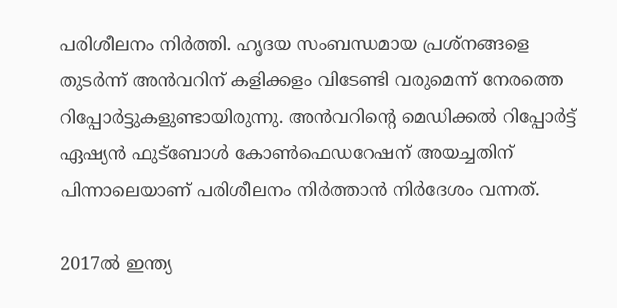പരിശീലനം നിര്‍ത്തി. ഹൃദയ സംബന്ധമായ പ്രശ്‌നങ്ങളെ തുടര്‍ന്ന് അന്‍വറിന് കളിക്കളം വിടേണ്ടി വരുമെന്ന് നേരത്തെ റിപ്പോര്‍ട്ടുകളുണ്ടായിരുന്നു. അന്‍വറിന്റെ മെഡിക്കല്‍ റിപ്പോര്‍ട്ട് ഏഷ്യന്‍ ഫുട്‌ബോള്‍ കോണ്‍ഫെഡറേഷന് അയച്ചതിന് പിന്നാലെയാണ് പരിശീലനം നിര്‍ത്താന്‍ നിര്‍ദേശം വന്നത്.

2017ല്‍ ഇന്ത്യ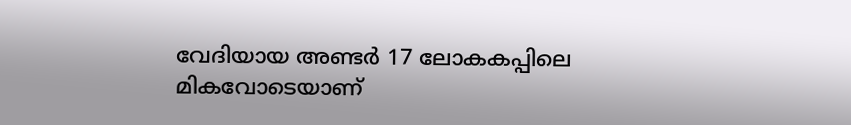വേദിയായ അണ്ടര്‍ 17 ലോകകപ്പിലെ മികവോടെയാണ്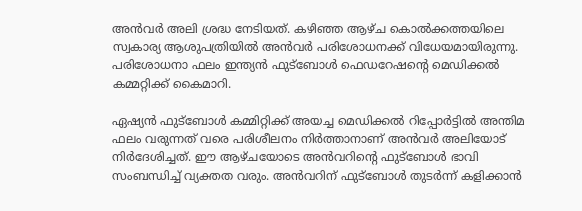അന്‍വര്‍ അലി ശ്രദ്ധ നേടിയത്. കഴിഞ്ഞ ആഴ്ച കൊല്‍ക്കത്തയിലെ സ്വകാര്യ ആശുപത്രിയില്‍ അന്‍വര്‍ പരിശോധനക്ക് വിധേയമായിരുന്നു. പരിശോധനാ ഫലം ഇന്ത്യന്‍ ഫുട്‌ബോള്‍ ഫെഡറേഷന്റെ മെഡിക്കല്‍ കമ്മറ്റിക്ക് കൈമാറി.

ഏഷ്യന്‍ ഫുട്‌ബോള്‍ കമ്മിറ്റിക്ക് അയച്ച മെഡിക്കല്‍ റിപ്പോര്‍ട്ടില്‍ അന്തിമ ഫലം വരുന്നത് വരെ പരിശീലനം നിര്‍ത്താനാണ് അന്‍വര്‍ അലിയോട് നിര്‍ദേശിച്ചത്. ഈ ആഴ്ചയോടെ അന്‍വറിന്റെ ഫുട്‌ബോള്‍ ഭാവി സംബന്ധിച്ച് വ്യക്തത വരും. അന്‍വറിന് ഫുട്‌ബോള്‍ തുടര്‍ന്ന് കളിക്കാന്‍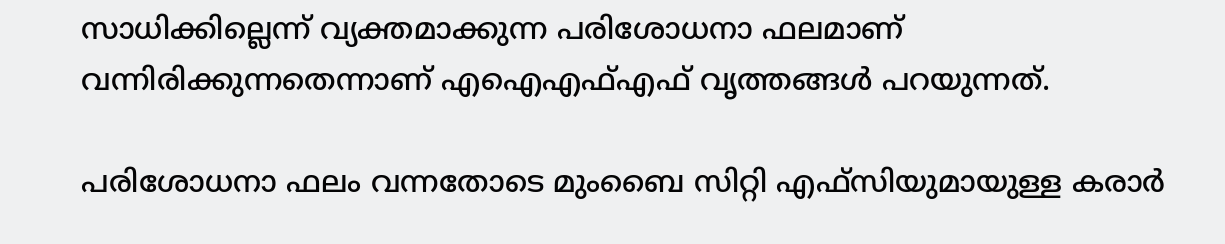സാധിക്കില്ലെന്ന് വ്യക്തമാക്കുന്ന പരിശോധനാ ഫലമാണ് വന്നിരിക്കുന്നതെന്നാണ് എഐഎഫ്എഫ് വൃത്തങ്ങള്‍ പറയുന്നത്.

പരിശോധനാ ഫലം വന്നതോടെ മുംബൈ സിറ്റി എഫ്‌സിയുമായുള്ള കരാര്‍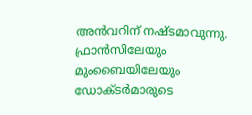അന്‍വറിന് നഷ്ടമാവുന്നു. ഫ്രാന്‍സിലേയും മുംബൈയിലേയും ഡോക്ടര്‍മാരുടെ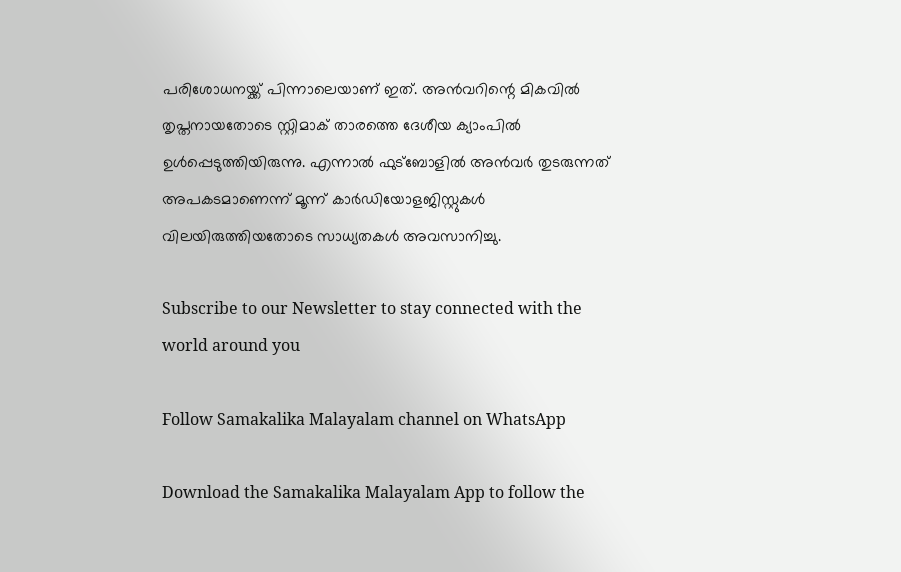പരിശോധനയ്ക്ക് പിന്നാലെയാണ് ഇത്. അന്‍വറിന്റെ മികവില്‍ തൃപ്തനായതോടെ സ്റ്റിമാക് താരത്തെ ദേശീയ ക്യാംപില്‍ ഉള്‍പ്പെടുത്തിയിരുന്നു. എന്നാല്‍ ഫുട്‌ബോളില്‍ അന്‍വര്‍ തുടരുന്നത് അപകടമാണെന്ന് മൂന്ന് കാര്‍ഡിയോളജിസ്റ്റുകള്‍ വിലയിരുത്തിയതോടെ സാധ്യതകള്‍ അവസാനിച്ചു.

Subscribe to our Newsletter to stay connected with the world around you

Follow Samakalika Malayalam channel on WhatsApp

Download the Samakalika Malayalam App to follow the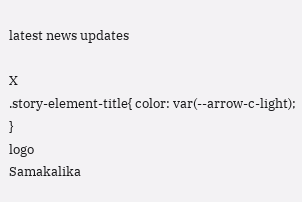latest news updates

X
.story-element-title{ color: var(--arrow-c-light); }
logo
Samakalika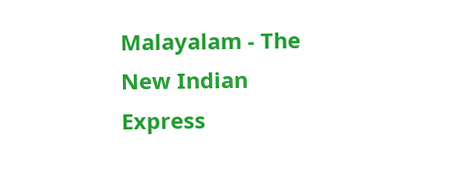Malayalam - The New Indian Express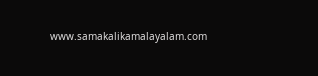www.samakalikamalayalam.com